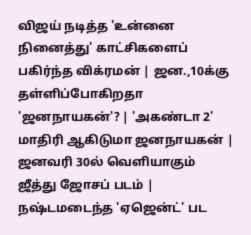விஜய் நடித்த 'உன்னை நினைத்து' காட்சிகளைப் பகிர்ந்த விக்ரமன் | ஜன.,10க்கு தள்ளிப்போகிறதா 'ஜனநாயகன்'? | 'அகண்டா 2' மாதிரி ஆகிடுமா ஜனநாயகன் | ஜனவரி 30ல் வெளியாகும் ஜீத்து ஜோசப் படம் | நஷ்டமடைந்த 'ஏஜென்ட்' பட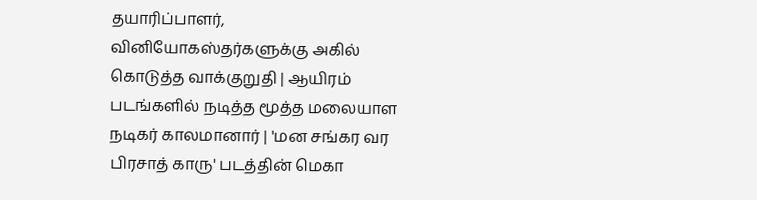தயாரிப்பாளர், வினியோகஸ்தர்களுக்கு அகில் கொடுத்த வாக்குறுதி | ஆயிரம் படங்களில் நடித்த மூத்த மலையாள நடிகர் காலமானார் | 'மன சங்கர வர பிரசாத் காரு' படத்தின் மெகா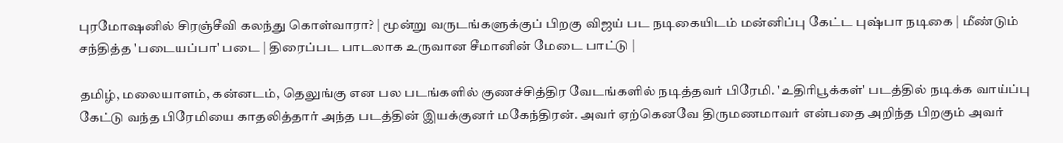புரமோஷனில் சிரஞ்சீவி கலந்து கொள்வாரா? | மூன்று வருடங்களுக்குப் பிறகு விஜய் பட நடிகையிடம் மன்னிப்பு கேட்ட புஷ்பா நடிகை | மீண்டும் சந்தித்த 'படையப்பா' படை | திரைப்பட பாடலாக உருவான சீமானின் மேடை பாட்டு |

தமிழ், மலையாளம், கன்னடம், தெலுங்கு என பல படங்களில் குணச்சித்திர வேடங்களில் நடித்தவர் பிரேமி. 'உதிரிபூக்கள்' படத்தில் நடிக்க வாய்ப்பு கேட்டு வந்த பிரேமியை காதலித்தார் அந்த படத்தின் இயக்குனர் மகேந்திரன். அவர் ஏற்கெனவே திருமணமாவர் என்பதை அறிந்த பிறகும் அவர்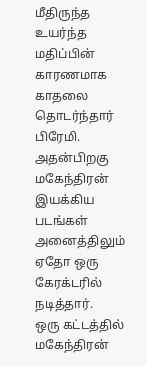மீதிருந்த உயர்ந்த மதிப்பின் காரணமாக காதலை தொடர்ந்தார் பிரேமி. அதன்பிறகு மகேந்திரன் இயக்கிய படங்கள் அனைத்திலும் ஏதோ ஒரு கேரக்டரில் நடித்தார்.
ஒரு கட்டத்தில் மகேந்திரன்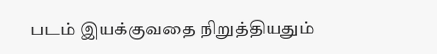படம் இயக்குவதை நிறுத்தியதும்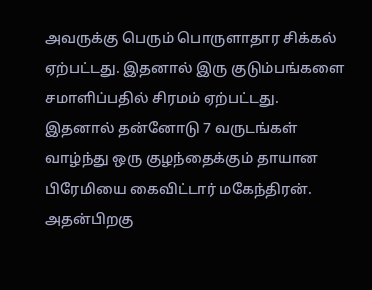அவருக்கு பெரும் பொருளாதார சிக்கல் ஏற்பட்டது. இதனால் இரு குடும்பங்களை சமாளிப்பதில் சிரமம் ஏற்பட்டது. இதனால் தன்னோடு 7 வருடங்கள் வாழ்ந்து ஒரு குழந்தைக்கும் தாயான பிரேமியை கைவிட்டார் மகேந்திரன். அதன்பிறகு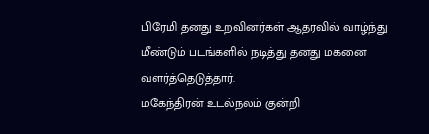பிரேமி தனது உறவினர்கள் ஆதரவில் வாழ்ந்து மீண்டும் படங்களில் நடித்து தனது மகனை வளர்த்தெடுத்தார்.
மகேந்திரன் உடல்நலம் குன்றி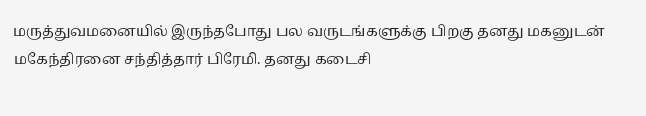மருத்துவமனையில் இருந்தபோது பல வருடங்களுக்கு பிறகு தனது மகனுடன் மகேந்திரனை சந்தித்தார் பிரேமி. தனது கடைசி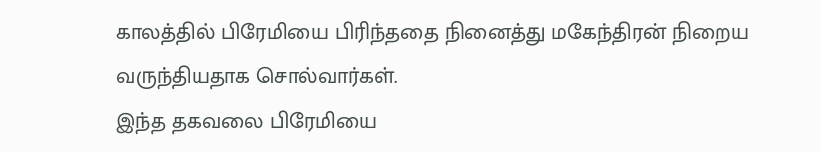காலத்தில் பிரேமியை பிரிந்ததை நினைத்து மகேந்திரன் நிறைய வருந்தியதாக சொல்வார்கள்.
இந்த தகவலை பிரேமியை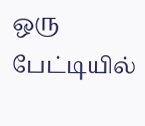ஒரு பேட்டியில்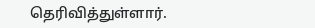தெரிவித்துள்ளார்.